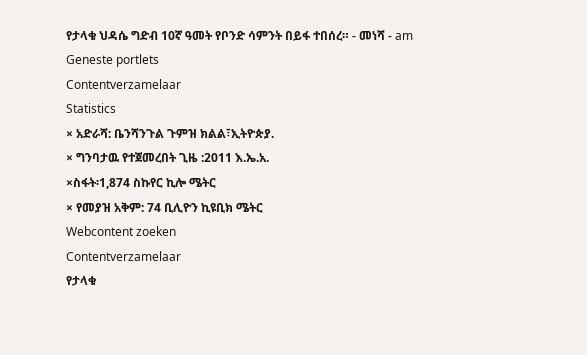የታላቁ ህዳሴ ግድብ 10ኛ ዓመት የቦንድ ሳምንት በይፋ ተበሰረ። - መነሻ - am
Geneste portlets
Contentverzamelaar
Statistics
× አድራሻ: ቤንሻንጉል ጉምዝ ክልል፣ኢትዮጵያ.
× ግንባታዉ የተጀመረበት ጊዜ :2011 እ.ኤ.አ.
×ስፋት፡1,874 ስኩየር ኪሎ ሜትር
× የመያዝ አቅም: 74 ቢሊዮን ኪዩቢክ ሜትር
Webcontent zoeken
Contentverzamelaar
የታላቁ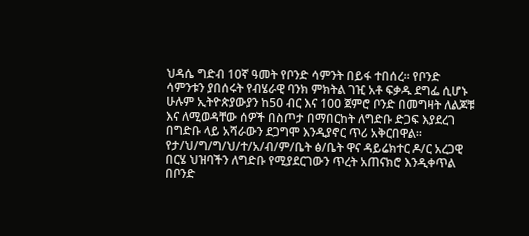ህዳሴ ግድብ 10ኛ ዓመት የቦንድ ሳምንት በይፋ ተበሰረ። የቦንድ ሳምንቱን ያበሰሩት የብሄራዊ ባንክ ምክትል ገዢ አቶ ፍቃዱ ደግፌ ሲሆኑ ሁሉም ኢትዮጵያውያን ከ50 ብር እና 100 ጀምሮ ቦንድ በመግዛት ለልጆቹ እና ለሚወዳቸው ሰዎች በስጦታ በማበርከት ለግድቡ ድጋፍ እያደረገ በግድቡ ላይ አሻራውን ደጋግሞ እንዲያኖር ጥሪ አቅርበዋል። የታ/ህ/ግ/ግ/ህ/ተ/አ/ብ/ም/ቤት ፅ/ቤት ዋና ዳይሬክተር ዶ/ር አረጋዊ በርሄ ህዝባችን ለግድቡ የሚያደርገውን ጥረት አጠናክሮ እንዲቀጥል በቦንድ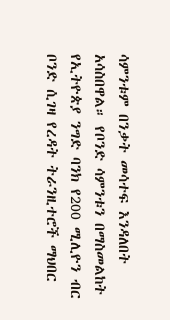ሳምንቱም በንቃት መሳተፍ እንዳለበት አሳስበዋል። የቦንድ ሳምንቱን በማስመልከት የኢትዮጵያ ንግድ ባንክ የ200 ሚሊዮን ብር ቦንድ ሲገዛ የረዳት ትራንዚተሮች ማህበር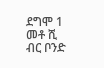ደግሞ 1 መቶ ሺ ብር ቦንድ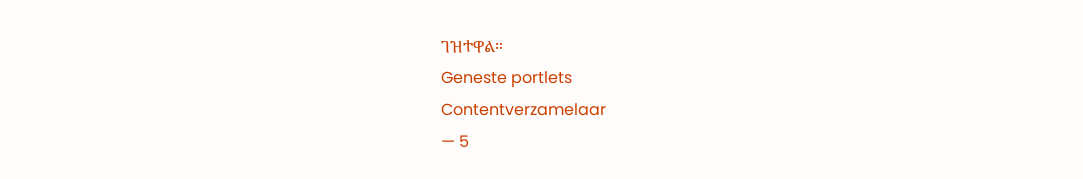ገዝተዋል።
Geneste portlets
Contentverzamelaar
— 5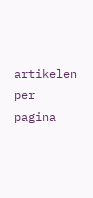artikelen per pagina